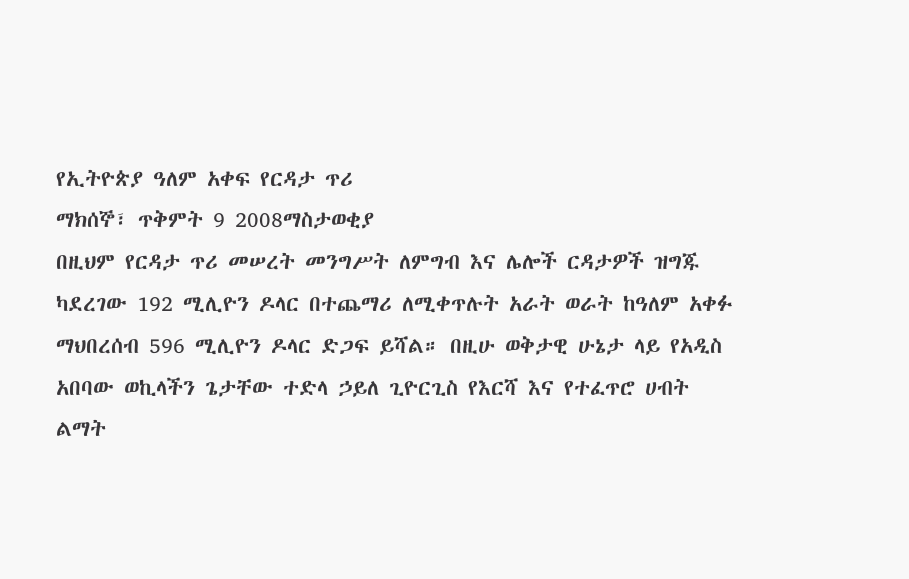የኢትዮጵያ ዓለም አቀፍ የርዳታ ጥሪ
ማክሰኞ፣ ጥቅምት 9 2008ማስታወቂያ
በዚህም የርዳታ ጥሪ መሠረት መንግሥት ለምግብ እና ሌሎች ርዳታዎች ዝግጁ ካደረገው 192 ሚሊዮን ዶላር በተጨማሪ ለሚቀጥሉት አራት ወራት ከዓለም አቀፉ ማህበረሰብ 596 ሚሊዮን ዶላር ድጋፍ ይሻል። በዚሁ ወቅታዊ ሁኔታ ላይ የአዲስ አበባው ወኪላችን ጌታቸው ተድላ ኃይለ ጊዮርጊስ የእርሻ እና የተፈጥሮ ሀብት ልማት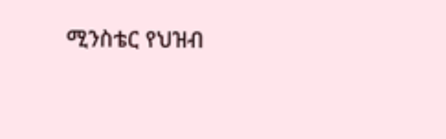ሚንስቴር የህዝብ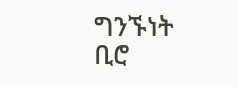ግንኙነት ቢሮ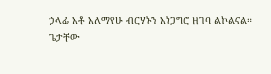ኃላፊ አቶ አለማየሁ ብርሃኑን አነጋግሮ ዘገባ ልኮልናል።
ጌታቸው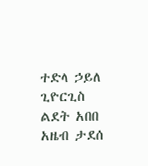ተድላ ኃይለ ጊዮርጊስ
ልደት አበበ
አዜብ ታደሰ